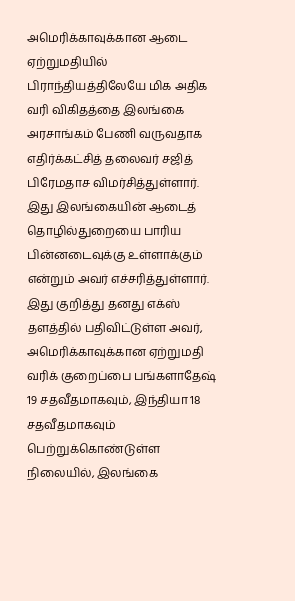அமெரிக்காவுக்கான ஆடை ஏற்றுமதியில் பிராந்தியத்திலேயே மிக அதிக வரி விகிதத்தை இலங்கை அரசாங்கம் பேணி வருவதாக எதிர்க்கட்சித் தலைவர் சஜித் பிரேமதாச விமர்சித்துள்ளார். இது இலங்கையின் ஆடைத் தொழில்துறையை பாரிய பின்னடைவுக்கு உள்ளாக்கும் என்றும் அவர் எச்சரித்துள்ளார்.
இது குறித்து தனது எக்ஸ் தளத்தில் பதிவிட்டுள்ள அவர், அமெரிக்காவுக்கான ஏற்றுமதி வரிக் குறைப்பை பங்களாதேஷ் 19 சதவீதமாகவும், இந்தியா 18 சதவீதமாகவும் பெற்றுக்கொண்டுள்ள நிலையில், இலங்கை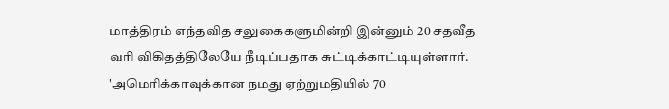மாத்திரம் எந்தவித சலுகைகளுமின்றி இன்னும் 20 சதவீத வரி விகிதத்திலேயே நீடிப்பதாக சுட்டிக்காட்டியுள்ளார்.
'அமெரிக்காவுக்கான நமது ஏற்றுமதியில் 70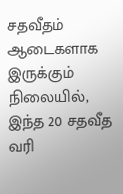சதவீதம் ஆடைகளாக இருக்கும் நிலையில், இந்த 20 சதவீத வரி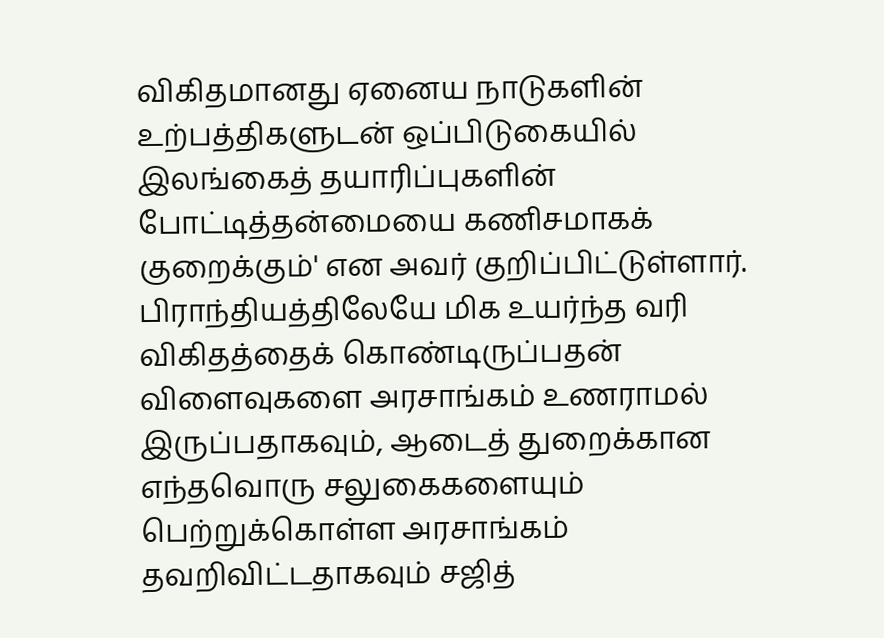விகிதமானது ஏனைய நாடுகளின் உற்பத்திகளுடன் ஒப்பிடுகையில் இலங்கைத் தயாரிப்புகளின் போட்டித்தன்மையை கணிசமாகக் குறைக்கும்' என அவர் குறிப்பிட்டுள்ளார்.
பிராந்தியத்திலேயே மிக உயர்ந்த வரி விகிதத்தைக் கொண்டிருப்பதன் விளைவுகளை அரசாங்கம் உணராமல் இருப்பதாகவும், ஆடைத் துறைக்கான எந்தவொரு சலுகைகளையும் பெற்றுக்கொள்ள அரசாங்கம் தவறிவிட்டதாகவும் சஜித்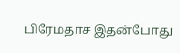பிரேமதாச இதன்போது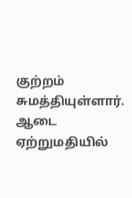குற்றம் சுமத்தியுள்ளார்.
ஆடை ஏற்றுமதியில்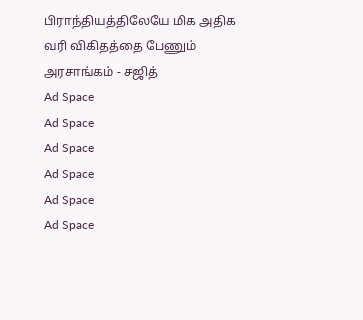பிராந்தியத்திலேயே மிக அதிக வரி விகிதத்தை பேணும் அரசாங்கம் - சஜித்
Ad Space
Ad Space
Ad Space
Ad Space
Ad Space
Ad Space